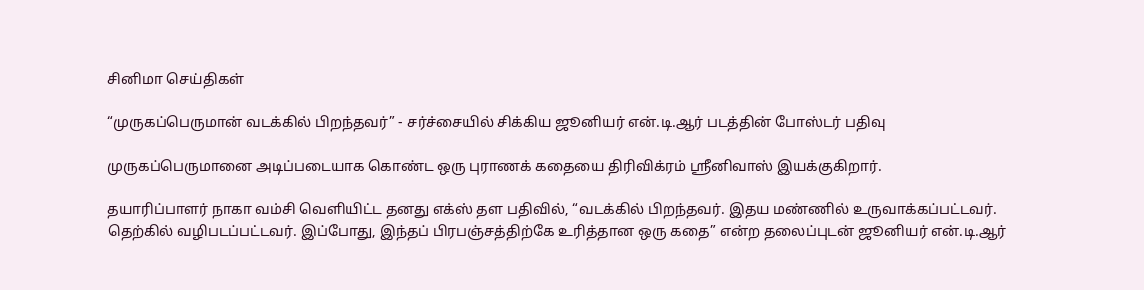சினிமா செய்திகள்

“முருகப்பெருமான் வடக்கில் பிறந்தவர்” - சர்ச்சையில் சிக்கிய ஜூனியர் என்.டி.ஆர் படத்தின் போஸ்டர் பதிவு

முருகப்பெருமானை அடிப்படையாக கொண்ட ஒரு புராணக் கதையை திரிவிக்ரம் ஸ்ரீனிவாஸ் இயக்குகிறார்.

தயாரிப்பாளர் நாகா வம்சி வெளியிட்ட தனது எக்ஸ் தள பதிவில், “வடக்கில் பிறந்தவர். இதய மண்ணில் உருவாக்கப்பட்டவர். தெற்கில் வழிபடப்பட்டவர். இப்போது, இந்தப் பிரபஞ்சத்திற்கே உரித்தான ஒரு கதை” என்ற தலைப்புடன் ஜூனியர் என்.டி.ஆர்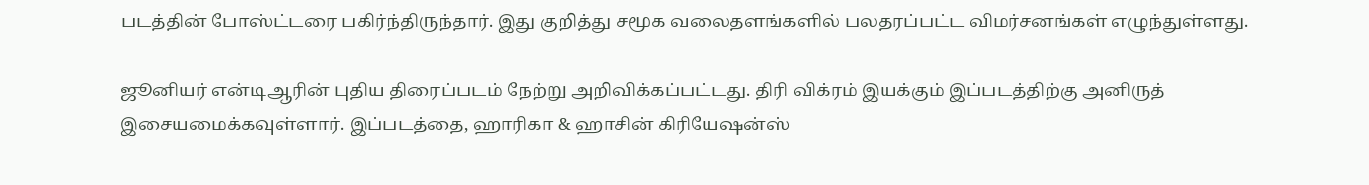படத்தின் போஸ்ட்டரை பகிர்ந்திருந்தார். இது குறித்து சமூக வலைதளங்களில் பலதரப்பட்ட விமர்சனங்கள் எழுந்துள்ளது.

ஜூனியர் என்டிஆரின் புதிய திரைப்படம் நேற்று அறிவிக்கப்பட்டது. திரி விக்ரம் இயக்கும் இப்படத்திற்கு அனிருத் இசையமைக்கவுள்ளார். இப்படத்தை, ஹாரிகா & ஹாசின் கிரியேஷன்ஸ்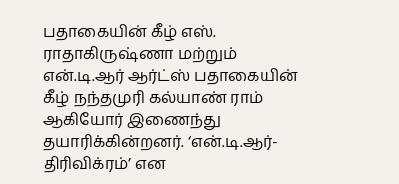பதாகையின் கீழ் எஸ். ராதாகிருஷ்ணா மற்றும் என்.டி.ஆர் ஆர்ட்ஸ் பதாகையின் கீழ் நந்தமுரி கல்யாண் ராம் ஆகியோர் இணைந்து தயாரிக்கின்றனர். ‘என்.டி.ஆர்-திரிவிக்ரம்’ என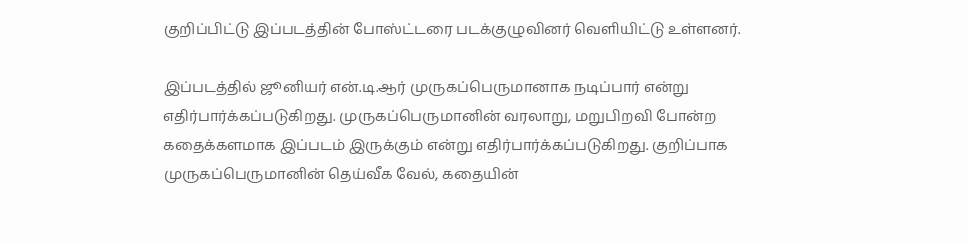குறிப்பிட்டு இப்படத்தின் போஸ்ட்டரை படக்குழுவினர் வெளியிட்டு உள்ளனர்.

இப்படத்தில் ஜூனியர் என்.டி.ஆர் முருகப்பெருமானாக நடிப்பார் என்று எதிர்பார்க்கப்படுகிறது. முருகப்பெருமானின் வரலாறு, மறுபிறவி போன்ற கதைக்களமாக இப்படம் இருக்கும் என்று எதிர்பார்க்கப்படுகிறது. குறிப்பாக முருகப்பெருமானின் தெய்வீக வேல், கதையின்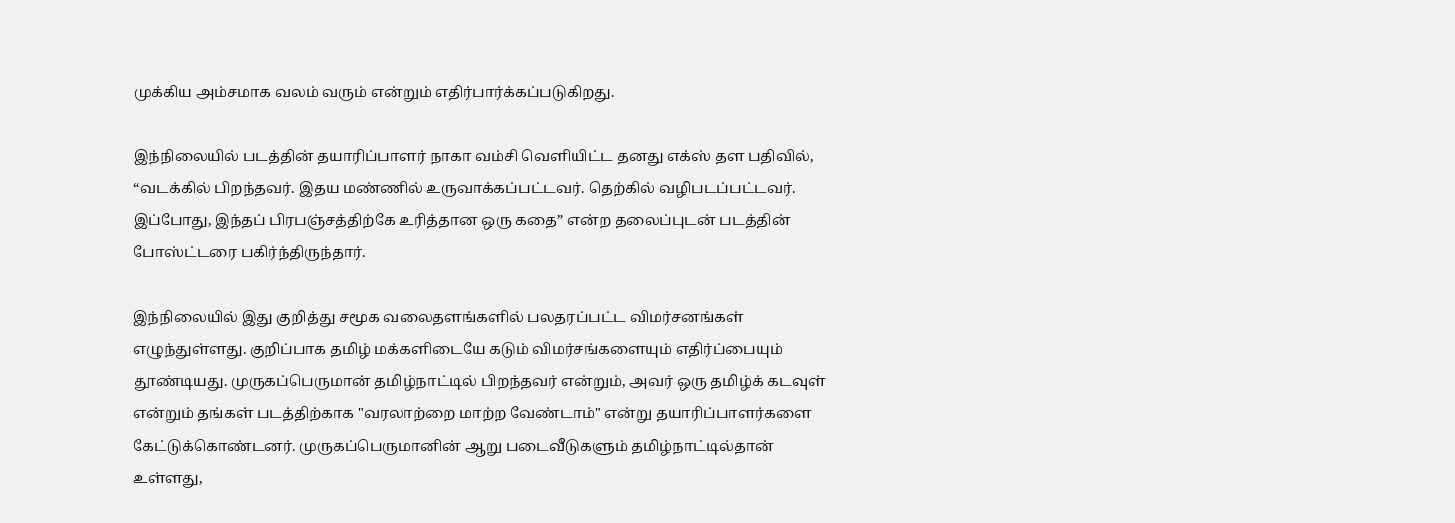முக்கிய அம்சமாக வலம் வரும் என்றும் எதிர்பார்க்கப்படுகிறது.

இந்நிலையில் படத்தின் தயாரிப்பாளர் நாகா வம்சி வெளியிட்ட தனது எக்ஸ் தள பதிவில், “வடக்கில் பிறந்தவர். இதய மண்ணில் உருவாக்கப்பட்டவர். தெற்கில் வழிபடப்பட்டவர். இப்போது, இந்தப் பிரபஞ்சத்திற்கே உரித்தான ஒரு கதை” என்ற தலைப்புடன் படத்தின் போஸ்ட்டரை பகிர்ந்திருந்தார்.

இந்நிலையில் இது குறித்து சமூக வலைதளங்களில் பலதரப்பட்ட விமர்சனங்கள் எழுந்துள்ளது. குறிப்பாக தமிழ் மக்களிடையே கடும் விமர்சங்களையும் எதிர்ப்பையும் தூண்டியது. முருகப்பெருமான் தமிழ்நாட்டில் பிறந்தவர் என்றும், அவர் ஒரு தமிழ்க் கடவுள் என்றும் தங்கள் படத்திற்காக "வரலாற்றை மாற்ற வேண்டாம்" என்று தயாரிப்பாளர்களை கேட்டுக்கொண்டனர். முருகப்பெருமானின் ஆறு படைவீடுகளும் தமிழ்நாட்டில்தான் உள்ளது,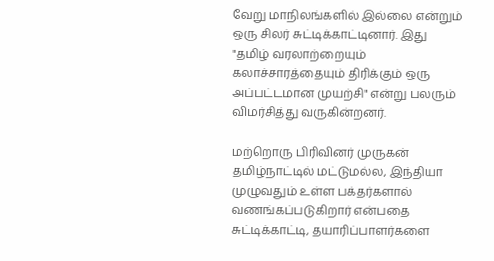வேறு மாநிலங்களில் இல்லை என்றும் ஒரு சிலர் சுட்டிக்காட்டினார். இது "தமிழ் வரலாற்றையும் கலாச்சாரத்தையும் திரிக்கும் ஒரு அப்பட்டமான முயற்சி" என்று பலரும் விமர்சித்து வருகின்றனர்.

மற்றொரு பிரிவினர் முருகன் தமிழ்நாட்டில் மட்டுமல்ல, இந்தியா முழுவதும் உள்ள பக்தர்களால் வணங்கப்படுகிறார் என்பதை சுட்டிக்காட்டி, தயாரிப்பாளர்களை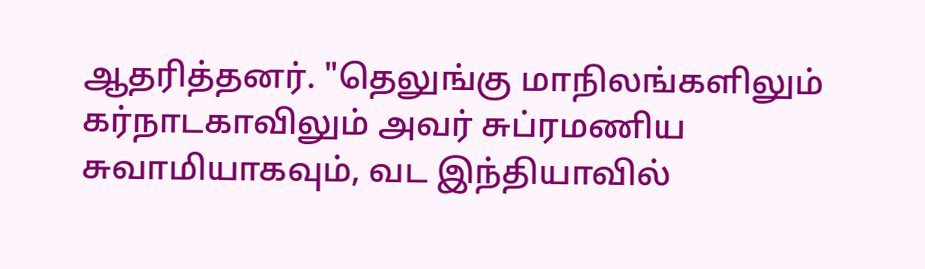ஆதரித்தனர். "தெலுங்கு மாநிலங்களிலும் கர்நாடகாவிலும் அவர் சுப்ரமணிய சுவாமியாகவும், வட இந்தியாவில்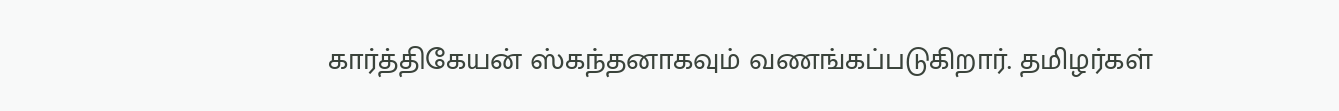கார்த்திகேயன் ஸ்கந்தனாகவும் வணங்கப்படுகிறார். தமிழர்கள்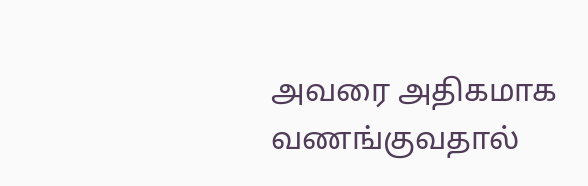அவரை அதிகமாக வணங்குவதால்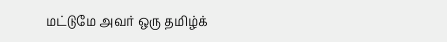மட்டுமே அவர் ஒரு தமிழ்க்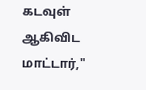கடவுள் ஆகிவிட மாட்டார்,"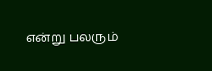என்று பலரும்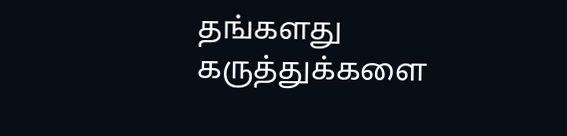தங்களது கருத்துக்களை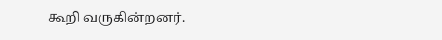கூறி வருகின்றனர்.